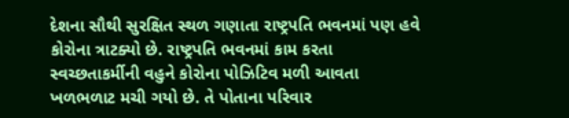દેશના સૌથી સુરક્ષિત સ્થળ ગણાતા રાષ્ટ્રપતિ ભવનમાં પણ હવે કોરોના ત્રાટક્યો છે. રાષ્ટ્રપતિ ભવનમાં કામ કરતા સ્વચ્છતાકર્મીની વહુને કોરોના પોઝિટિવ મળી આવતા ખળભળાટ મચી ગયો છે. તે પોતાના પરિવાર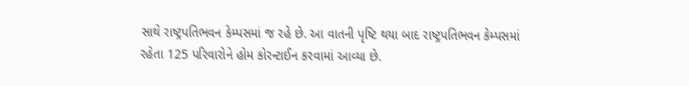સાથે રાષ્ટ્રપતિભવન કેમ્પસમાં જ રહે છે. આ વાતની પૃષ્ટિ થયા બાદ રાષ્ટ્રપતિભવન કેમ્પસમાં રહેતા 125 પરિવારોને હોમ કોરન્ટાઈન કરવામાં આવ્યા છે.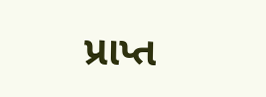પ્રાપ્ત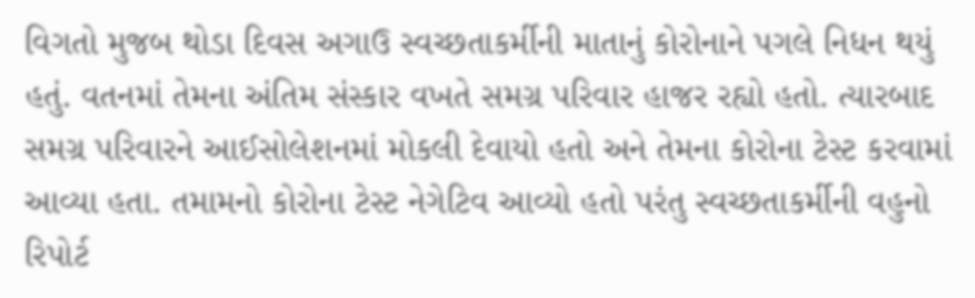વિગતો મુજબ થોડા દિવસ અગાઉ સ્વચ્છતાકર્મીની માતાનું કોરોનાને પગલે નિધન થયું હતું. વતનમાં તેમના અંતિમ સંસ્કાર વખતે સમગ્ર પરિવાર હાજર રહ્યો હતો. ત્યારબાદ સમગ્ર પરિવારને આઈસોલેશનમાં મોકલી દેવાયો હતો અને તેમના કોરોના ટેસ્ટ કરવામાં આવ્યા હતા. તમામનો કોરોના ટેસ્ટ નેગેટિવ આવ્યો હતો પરંતુ સ્વચ્છતાકર્મીની વહુનો રિપોર્ટ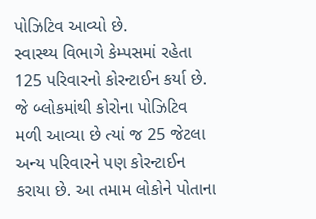પોઝિટિવ આવ્યો છે.
સ્વાસ્થ્ય વિભાગે કેમ્પસમાં રહેતા 125 પરિવારનો કોરન્ટાઈન કર્યા છે. જે બ્લોકમાંથી કોરોના પોઝિટિવ મળી આવ્યા છે ત્યાં જ 25 જેટલા અન્ય પરિવારને પણ કોરન્ટાઈન કરાયા છે. આ તમામ લોકોને પોતાના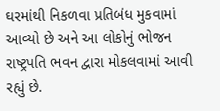ઘરમાંથી નિકળવા પ્રતિબંધ મુકવામાં આવ્યો છે અને આ લોકોનું ભોજન રાષ્ટ્રપતિ ભવન દ્વારા મોકલવામાં આવી રહ્યું છે.